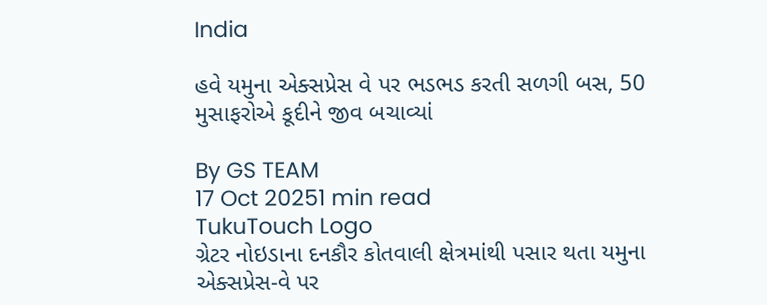India

હવે યમુના એક્સપ્રેસ વે પર ભડભડ કરતી સળગી બસ, 50 મુસાફરોએ કૂદીને જીવ બચાવ્યાં

By GS TEAM
17 Oct 20251 min read
TukuTouch Logo
ગ્રેટર નોઇડાના દનકૌર કોતવાલી ક્ષેત્રમાંથી પસાર થતા યમુના એક્સપ્રેસ-વે પર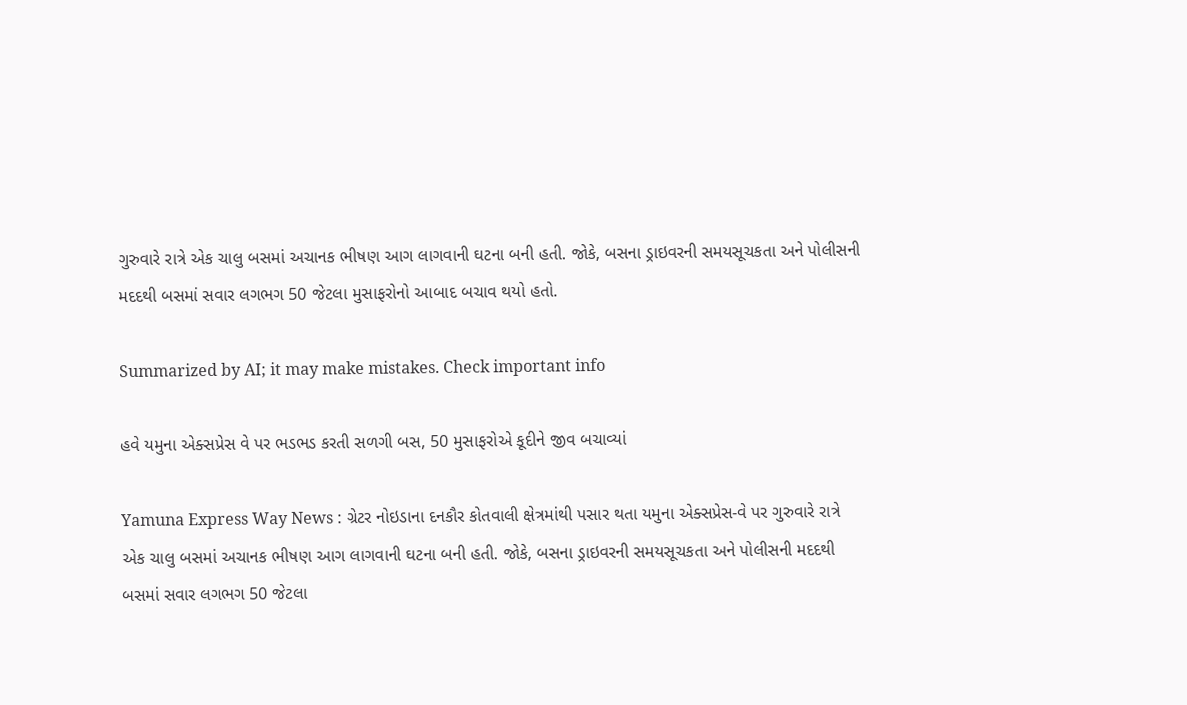ગુરુવારે રાત્રે એક ચાલુ બસમાં અચાનક ભીષણ આગ લાગવાની ઘટના બની હતી. જોકે, બસના ડ્રાઇવરની સમયસૂચકતા અને પોલીસની મદદથી બસમાં સવાર લગભગ 50 જેટલા મુસાફરોનો આબાદ બચાવ થયો હતો.

Summarized by AI; it may make mistakes. Check important info

હવે યમુના એક્સપ્રેસ વે પર ભડભડ કરતી સળગી બસ, 50 મુસાફરોએ કૂદીને જીવ બચાવ્યાં

Yamuna Express Way News : ગ્રેટર નોઇડાના દનકૌર કોતવાલી ક્ષેત્રમાંથી પસાર થતા યમુના એક્સપ્રેસ-વે પર ગુરુવારે રાત્રે એક ચાલુ બસમાં અચાનક ભીષણ આગ લાગવાની ઘટના બની હતી. જોકે, બસના ડ્રાઇવરની સમયસૂચકતા અને પોલીસની મદદથી બસમાં સવાર લગભગ 50 જેટલા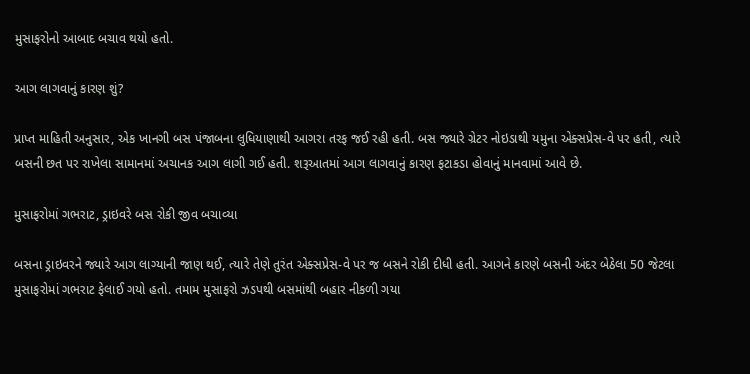મુસાફરોનો આબાદ બચાવ થયો હતો.

આગ લાગવાનું કારણ શું?

પ્રાપ્ત માહિતી અનુસાર, એક ખાનગી બસ પંજાબના લુધિયાણાથી આગરા તરફ જઈ રહી હતી. બસ જ્યારે ગ્રેટર નોઇડાથી યમુના એક્સપ્રેસ-વે પર હતી, ત્યારે બસની છત પર રાખેલા સામાનમાં અચાનક આગ લાગી ગઈ હતી. શરૂઆતમાં આગ લાગવાનું કારણ ફટાકડા હોવાનું માનવામાં આવે છે.

મુસાફરોમાં ગભરાટ, ડ્રાઇવરે બસ રોકી જીવ બચાવ્યા

બસના ડ્રાઇવરને જ્યારે આગ લાગ્યાની જાણ થઈ, ત્યારે તેણે તુરંત એક્સપ્રેસ-વે પર જ બસને રોકી દીધી હતી. આગને કારણે બસની અંદર બેઠેલા 50 જેટલા મુસાફરોમાં ગભરાટ ફેલાઈ ગયો હતો. તમામ મુસાફરો ઝડપથી બસમાંથી બહાર નીકળી ગયા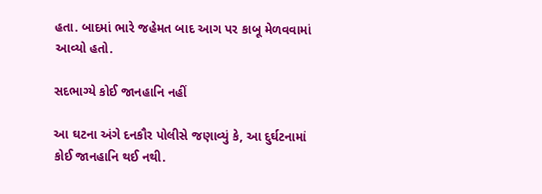હતા. બાદમાં ભારે જહેમત બાદ આગ પર કાબૂ મેળવવામાં આવ્યો હતો.

સદભાગ્યે કોઈ જાનહાનિ નહીં

આ ઘટના અંગે દનકૌર પોલીસે જણાવ્યું કે, આ દુર્ઘટનામાં કોઈ જાનહાનિ થઈ નથી.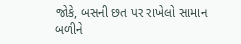જોકે, બસની છત પર રાખેલો સામાન બળીને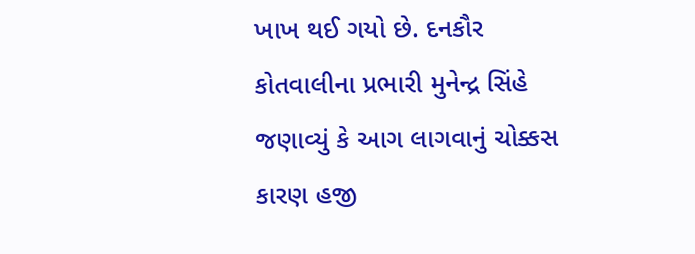ખાખ થઈ ગયો છે. દનકૌર કોતવાલીના પ્રભારી મુનેન્દ્ર સિંહે જણાવ્યું કે આગ લાગવાનું ચોક્કસ કારણ હજી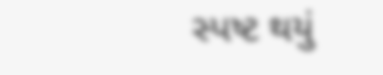સ્પષ્ટ થયું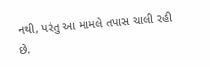નથી, પરંતુ આ મામલે તપાસ ચાલી રહી છે.